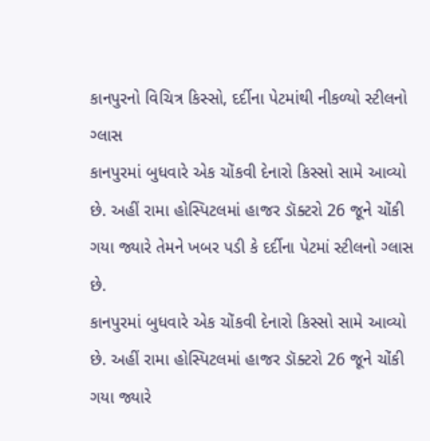કાનપુરનો વિચિત્ર કિસ્સો, દર્દીના પેટમાંથી નીકળ્યો સ્ટીલનો ગ્લાસ
કાનપુરમાં બુધવારે એક ચોંકવી દેનારો કિસ્સો સામે આવ્યો છે. અહીં રામા હોસ્પિટલમાં હાજર ડૉક્ટરો 26 જૂને ચોંકી ગયા જ્યારે તેમને ખબર પડી કે દર્દીના પેટમાં સ્ટીલનો ગ્લાસ છે.
કાનપુરમાં બુધવારે એક ચોંકવી દેનારો કિસ્સો સામે આવ્યો છે. અહીં રામા હોસ્પિટલમાં હાજર ડૉક્ટરો 26 જૂને ચોંકી ગયા જ્યારે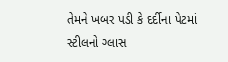તેમને ખબર પડી કે દર્દીના પેટમાં સ્ટીલનો ગ્લાસ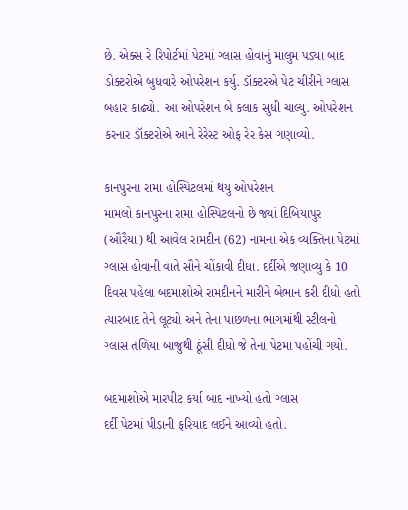છે. એક્સ રે રિપોર્ટમાં પેટમાં ગ્લાસ હોવાનું માલુમ પડ્યા બાદ ડોક્ટરોએ બુધવારે ઓપરેશન કર્યુ. ડૉક્ટરએ પેટ ચીરીને ગ્લાસ બહાર કાઢ્યો. આ ઓપરેશન બે કલાક સુધી ચાલ્યુ. ઓપરેશન કરનાર ડૉક્ટરોએ આને રેરેસ્ટ ઓફ રેર કેસ ગણાવ્યો.

કાનપુરના રામા હોસ્પિટલમાં થયુ ઓપરેશન
મામલો કાનપુરના રામા હોસ્પિટલનો છે જ્યાં દિબિયાપુર (ઔરૈયા) થી આવેલ રામદીન (62) નામના એક વ્યક્તિના પેટમાં ગ્લાસ હોવાની વાતે સૌને ચોંકાવી દીધા. દર્દીએ જણાવ્યુ કે 10 દિવસ પહેલા બદમાશોએ રામદીનને મારીને બેભાન કરી દીધો હતો ત્યારબાદ તેને લૂટ્યો અને તેના પાછળના ભાગમાંથી સ્ટીલનો ગ્લાસ તળિયા બાજુથી ઠૂંસી દીધો જે તેના પેટમા પહોંચી ગયો.

બદમાશોએ મારપીટ કર્યા બાદ નાખ્યો હતો ગ્લાસ
દર્દી પેટમાં પીડાની ફરિયાદ લઈને આવ્યો હતો.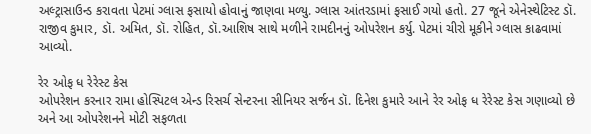અલ્ટ્રાસાઉન્ડ કરાવતા પેટમાં ગ્લાસ ફસાયો હોવાનું જાણવા મળ્યુ. ગ્લાસ આંતરડામાં ફસાઈ ગયો હતો. 27 જૂને એનેસ્થેટિસ્ટ ડૉ. રાજીવ કુમાર, ડૉ. અમિત, ડૉ. રોહિત, ડૉ.આશિષ સાથે મળીને રામદીનનું ઓપરેશન કર્યુ. પેટમાં ચીરો મૂકીને ગ્લાસ કાઢવામાં આવ્યો.

રેર ઓફ ધ રેરેસ્ટ કેસ
ઓપરેશન કરનાર રામા હોસ્પિટલ એન્ડ રિસર્ચ સેન્ટરના સીનિયર સર્જન ડૉ. દિનેશ કુમારે આને રેર ઓફ ધ રેરેસ્ટ કેસ ગણાવ્યો છે અને આ ઓપરેશનને મોટી સફળતા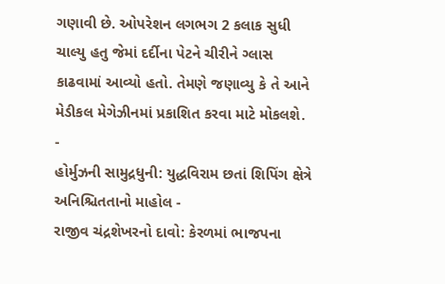ગણાવી છે. ઓપરેશન લગભગ 2 કલાક સુધી ચાલ્યુ હતુ જેમાં દર્દીના પેટને ચીરીને ગ્લાસ કાઢવામાં આવ્યો હતો. તેમણે જણાવ્યુ કે તે આને મેડીકલ મેગેઝીનમાં પ્રકાશિત કરવા માટે મોકલશે.
-
હોર્મુઝની સામુદ્રધુની: યુદ્ધવિરામ છતાં શિપિંગ ક્ષેત્રે અનિશ્ચિતતાનો માહોલ -
રાજીવ ચંદ્રશેખરનો દાવો: કેરળમાં ભાજપના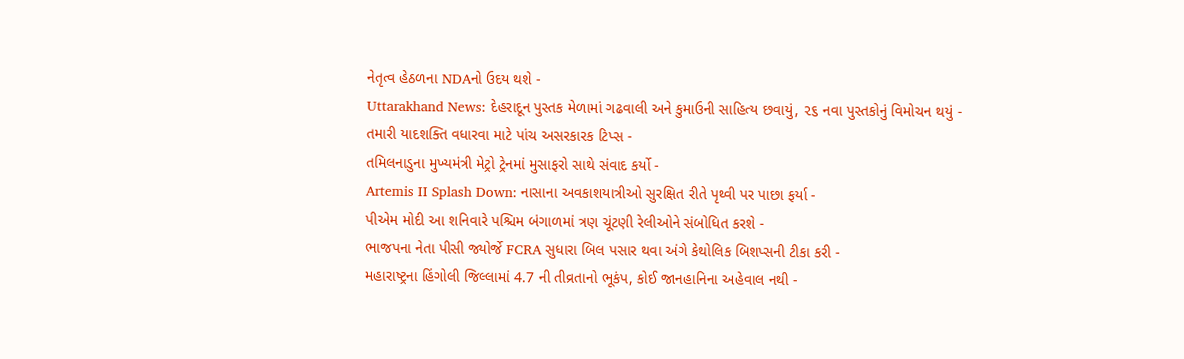નેતૃત્વ હેઠળના NDAનો ઉદય થશે -
Uttarakhand News: દેહરાદૂન પુસ્તક મેળામાં ગઢવાલી અને કુમાઉની સાહિત્ય છવાયું, ૨૬ નવા પુસ્તકોનું વિમોચન થયું -
તમારી યાદશક્તિ વધારવા માટે પાંચ અસરકારક ટિપ્સ -
તમિલનાડુના મુખ્યમંત્રી મેટ્રો ટ્રેનમાં મુસાફરો સાથે સંવાદ કર્યો -
Artemis II Splash Down: નાસાના અવકાશયાત્રીઓ સુરક્ષિત રીતે પૃથ્વી પર પાછા ફર્યા -
પીએમ મોદી આ શનિવારે પશ્ચિમ બંગાળમાં ત્રણ ચૂંટણી રેલીઓને સંબોધિત કરશે -
ભાજપના નેતા પીસી જ્યોર્જે FCRA સુધારા બિલ પસાર થવા અંગે કેથોલિક બિશપ્સની ટીકા કરી -
મહારાષ્ટ્રના હિંગોલી જિલ્લામાં 4.7 ની તીવ્રતાનો ભૂકંપ, કોઈ જાનહાનિના અહેવાલ નથી -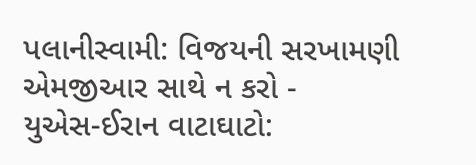પલાનીસ્વામી: વિજયની સરખામણી એમજીઆર સાથે ન કરો -
યુએસ-ઈરાન વાટાઘાટો: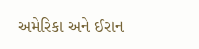અમેરિકા અને ઈરાન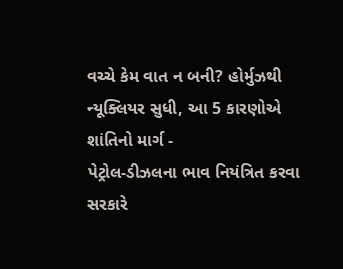વચ્ચે કેમ વાત ન બની? હોર્મુઝથી ન્યૂક્લિયર સુધી, આ 5 કારણોએ શાંતિનો માર્ગ -
પેટ્રોલ-ડીઝલના ભાવ નિયંત્રિત કરવા સરકારે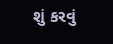શું કરવું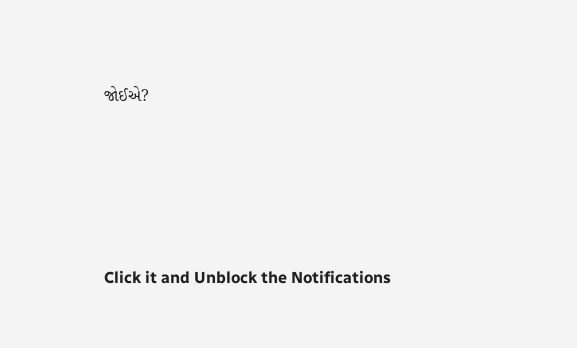જોઈએ?







Click it and Unblock the Notifications